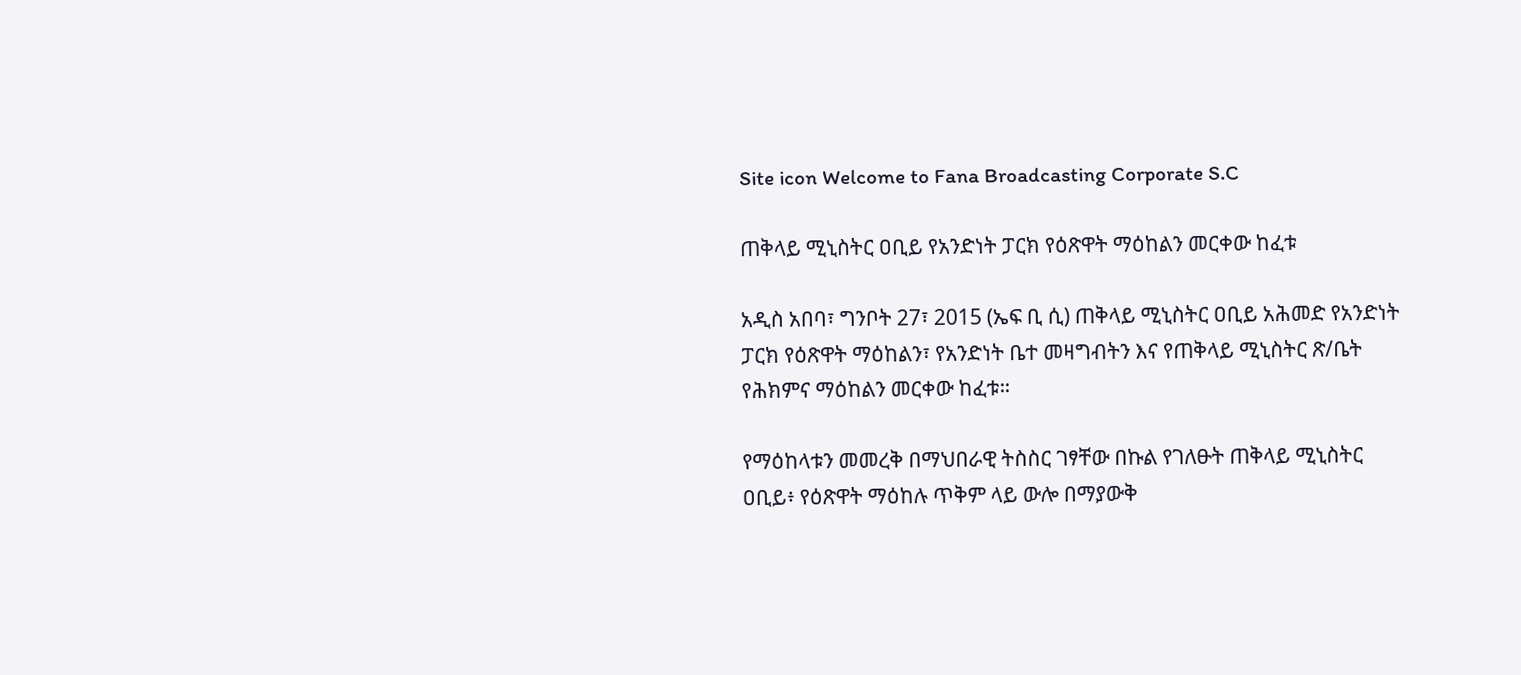Site icon Welcome to Fana Broadcasting Corporate S.C

ጠቅላይ ሚኒስትር ዐቢይ የአንድነት ፓርክ የዕጽዋት ማዕከልን መርቀው ከፈቱ

አዲስ አበባ፣ ግንቦት 27፣ 2015 (ኤፍ ቢ ሲ) ጠቅላይ ሚኒስትር ዐቢይ አሕመድ የአንድነት ፓርክ የዕጽዋት ማዕከልን፣ የአንድነት ቤተ መዛግብትን እና የጠቅላይ ሚኒስትር ጽ/ቤት የሕክምና ማዕከልን መርቀው ከፈቱ።

የማዕከላቱን መመረቅ በማህበራዊ ትስስር ገፃቸው በኩል የገለፁት ጠቅላይ ሚኒስትር ዐቢይ፥ የዕጽዋት ማዕከሉ ጥቅም ላይ ውሎ በማያውቅ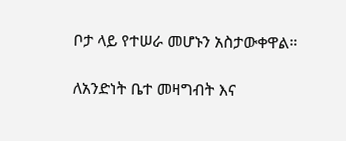ቦታ ላይ የተሠራ መሆኑን አስታውቀዋል።

ለአንድነት ቤተ መዛግብት እና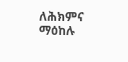ለሕክምና ማዕከሉ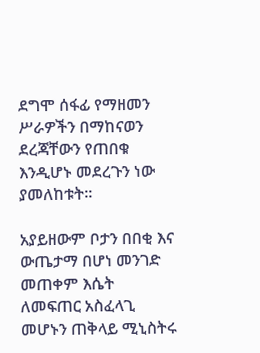ደግሞ ሰፋፊ የማዘመን ሥራዎችን በማከናወን ደረጃቸውን የጠበቁ እንዲሆኑ መደረጉን ነው ያመለከቱት።

አያይዘውም ቦታን በበቂ እና ውጤታማ በሆነ መንገድ መጠቀም እሴት ለመፍጠር አስፈላጊ መሆኑን ጠቅላይ ሚኒስትሩ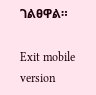ገልፀዋል።

Exit mobile version